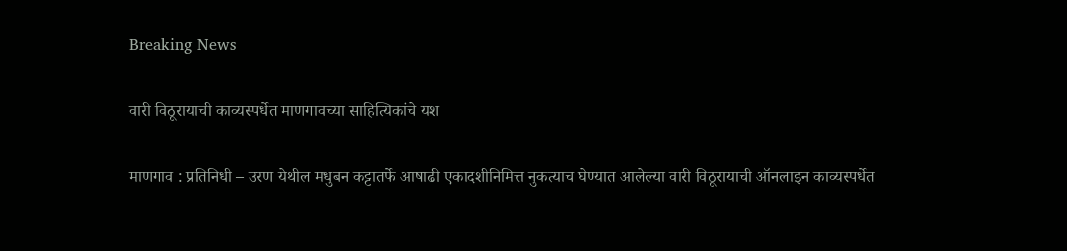Breaking News

वारी विठूरायाची काव्यस्पर्धेत माणगावच्या साहित्यिकांचे यश

माणगाव : प्रतिनिधी – उरण येथील मधुबन कट्टातर्फे आषाढी एकादशीनिमित्त नुकत्याच घेण्यात आलेल्या वारी विठूरायाची ऑनलाइन काव्यस्पर्धेत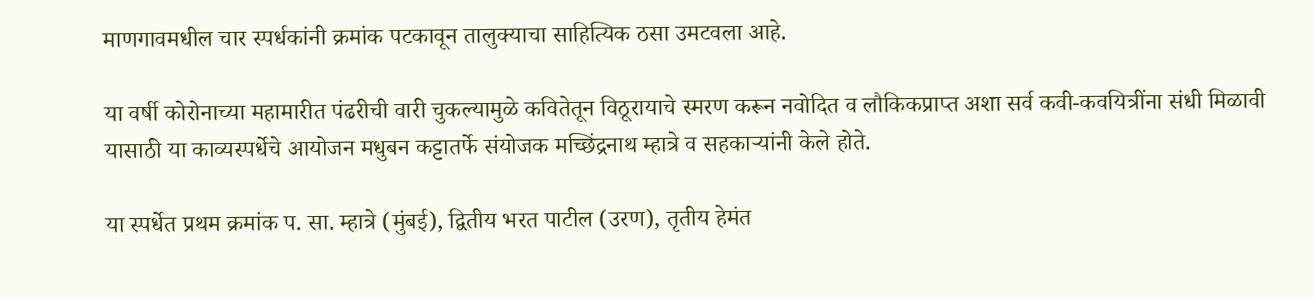माणगावमधील चार स्पर्धकांनी क्रमांक पटकावून तालुक्याचा साहित्यिक ठसा उमटवला आहे.

या वर्षी कोरोनाच्या महामारीत पंढरीची वारी चुकल्यामुळे कवितेतून विठूरायाचे स्मरण करून नवोदित व लौकिकप्राप्त अशा सर्व कवी-कवयित्रींना संधी मिळावी यासाठी या काव्यस्पर्धेचे आयोजन मधुबन कट्टातर्फे संयोजक मच्छिंद्रनाथ म्हात्रे व सहकार्‍यांनी केले होते.

या स्पर्धेत प्रथम क्रमांक प. सा. म्हात्रे (मुंबई), द्वितीय भरत पाटील (उरण), तृतीय हेमंत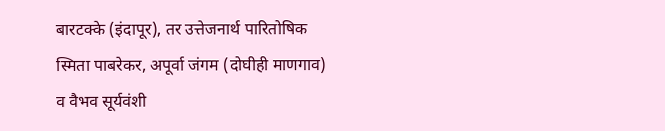बारटक्के (इंदापूर), तर उत्तेजनार्थ पारितोषिक स्मिता पाबरेकर, अपूर्वा जंगम (दोघीही माणगाव) व वैभव सूर्यवंशी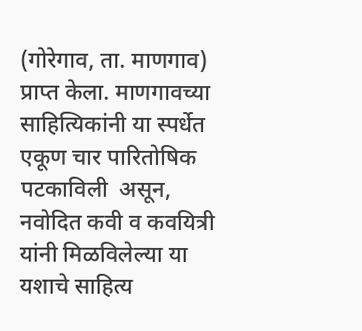(गोरेगाव, ता. माणगाव) प्राप्त केला. माणगावच्या साहित्यिकांनी या स्पर्धेत एकूण चार पारितोषिक पटकाविली  असून, नवोदित कवी व कवयित्री यांनी मिळविलेल्या या यशाचे साहित्य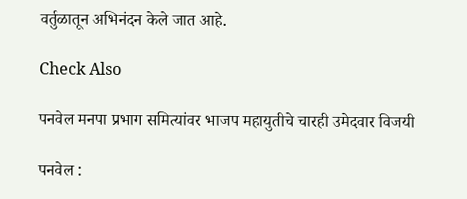वर्तुळातून अभिनंदन केले जात आहे.

Check Also

पनवेल मनपा प्रभाग समित्यांवर भाजप महायुतीचे चारही उमेदवार विजयी

पनवेल :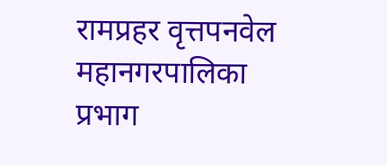रामप्रहर वृत्तपनवेल महानगरपालिका प्रभाग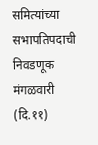समित्यांच्या सभापतिपदाची निवडणूक मंगळवारी (दि.११)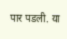पार पडली. या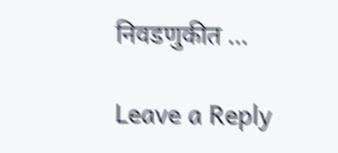निवडणुकीत …

Leave a Reply